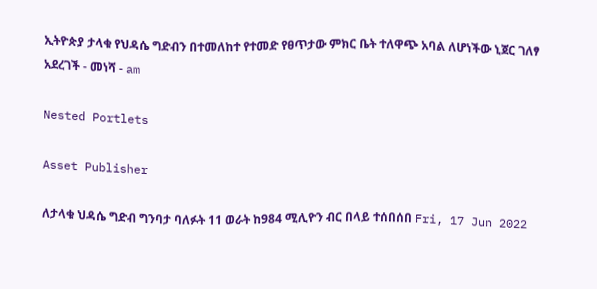ኢትዮጵያ ታላቁ የህዳሴ ግድብን በተመለከተ የተመድ የፀጥታው ምክር ቤት ተለዋጭ አባል ለሆነችው ኒጀር ገለፃ አደረገች - መነሻ - am

Nested Portlets

Asset Publisher

ለታላቁ ህዳሴ ግድብ ግንባታ ባለፉት 11 ወራት ከ984 ሚሊዮን ብር በላይ ተሰበሰበ Fri, 17 Jun 2022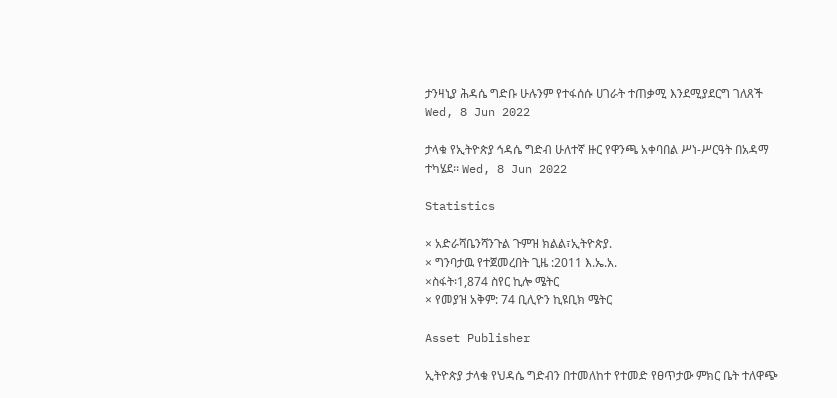ታንዛኒያ ሕዳሴ ግድቡ ሁሉንም የተፋሰሱ ሀገራት ተጠቃሚ እንደሚያደርግ ገለጸች Wed, 8 Jun 2022

ታላቁ የኢትዮጵያ ኅዳሴ ግድብ ሁለተኛ ዙር የዋንጫ አቀባበል ሥነ-ሥርዓት በአዳማ ተካሄደ፡፡ Wed, 8 Jun 2022

Statistics

× አድራሻቤንሻንጉል ጉምዝ ክልል፣ኢትዮጵያ.
× ግንባታዉ የተጀመረበት ጊዜ :2011 እ.ኤ.አ.
×ስፋት፡1,874 ስየር ኪሎ ሜትር
× የመያዝ አቅም: 74 ቢሊዮን ኪዩቢክ ሜትር

Asset Publisher

ኢትዮጵያ ታላቁ የህዳሴ ግድብን በተመለከተ የተመድ የፀጥታው ምክር ቤት ተለዋጭ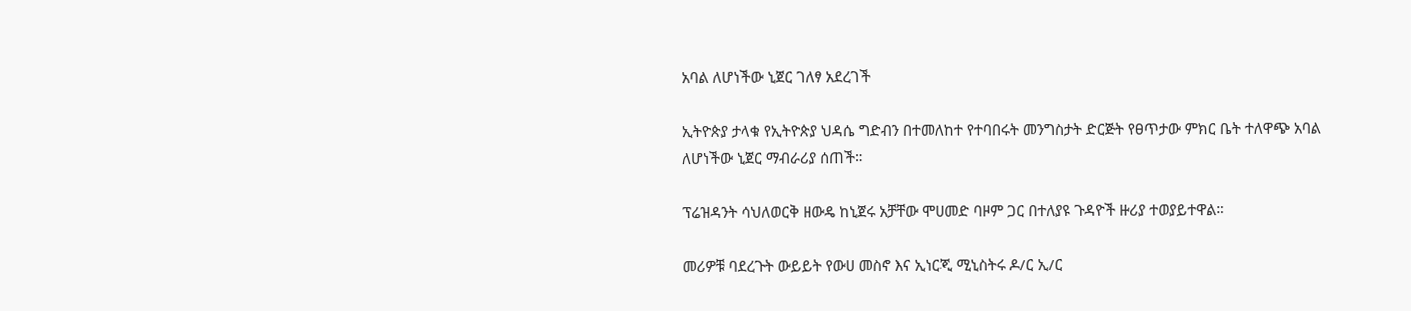አባል ለሆነችው ኒጀር ገለፃ አደረገች

ኢትዮጵያ ታላቁ የኢትዮጵያ ህዳሴ ግድብን በተመለከተ የተባበሩት መንግስታት ድርጅት የፀጥታው ምክር ቤት ተለዋጭ አባል ለሆነችው ኒጀር ማብራሪያ ሰጠች።

ፕሬዝዳንት ሳህለወርቅ ዘውዴ ከኒጀሩ አቻቸው ሞሀመድ ባዞም ጋር በተለያዩ ጉዳዮች ዙሪያ ተወያይተዋል።

መሪዎቹ ባደረጉት ውይይት የውሀ መስኖ እና ኢነርጂ ሚኒስትሩ ዶ/ር ኢ/ር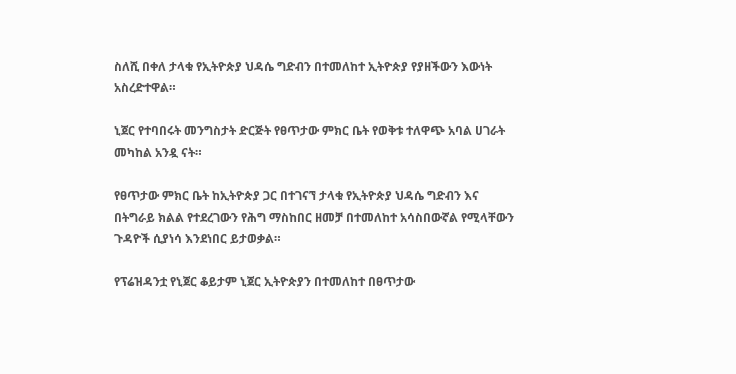ስለሺ በቀለ ታላቁ የኢትዮጵያ ህዳሴ ግድብን በተመለከተ ኢትዮጵያ የያዘችውን እውነት አስረድተዋል።

ኒጀር የተባበሩት መንግስታት ድርጅት የፀጥታው ምክር ቤት የወቅቱ ተለዋጭ አባል ሀገራት መካከል አንዷ ናት።

የፀጥታው ምክር ቤት ከኢትዮጵያ ጋር በተገናኘ ታላቁ የኢትዮጵያ ህዳሴ ግድብን እና በትግራይ ክልል የተደረገውን የሕግ ማስከበር ዘመቻ በተመለከተ አሳስበውኛል የሚላቸውን ጉዳዮች ሲያነሳ እንደነበር ይታወቃል።

የፕሬዝዳንቷ የኒጀር ቆይታም ኒጀር ኢትዮጵያን በተመለከተ በፀጥታው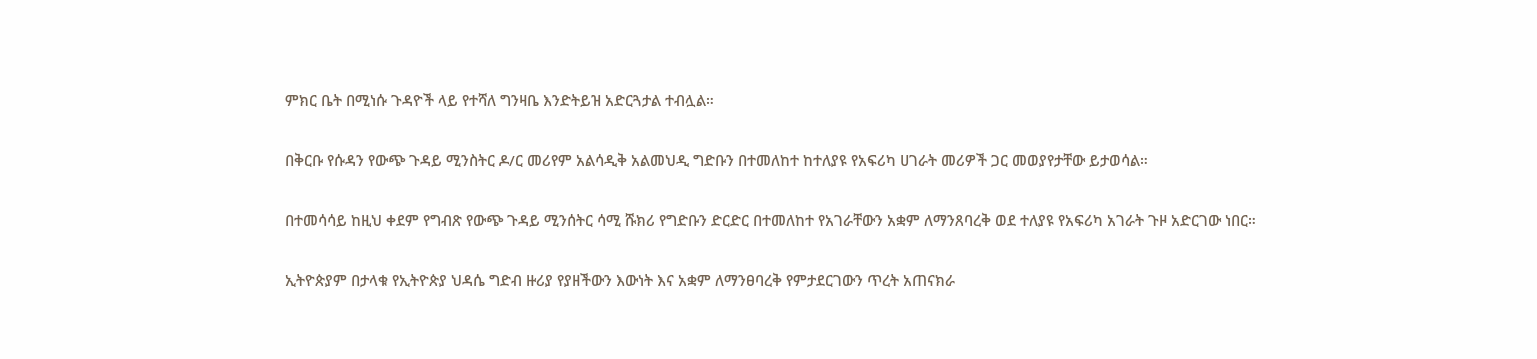ምክር ቤት በሚነሱ ጉዳዮች ላይ የተሻለ ግንዛቤ እንድትይዝ አድርጓታል ተብሏል።

በቅርቡ የሱዳን የውጭ ጉዳይ ሚንስትር ዶ/ር መሪየም አልሳዲቅ አልመህዲ ግድቡን በተመለከተ ከተለያዩ የአፍሪካ ሀገራት መሪዎች ጋር መወያየታቸው ይታወሳል።

በተመሳሳይ ከዚህ ቀደም የግብጽ የውጭ ጉዳይ ሚንሰትር ሳሚ ሹክሪ የግድቡን ድርድር በተመለከተ የአገራቸውን አቋም ለማንጸባረቅ ወደ ተለያዩ የአፍሪካ አገራት ጉዞ አድርገው ነበር።

ኢትዮጵያም በታላቁ የኢትዮጵያ ህዳሴ ግድብ ዙሪያ የያዘችውን እውነት እና አቋም ለማንፀባረቅ የምታደርገውን ጥረት አጠናክራ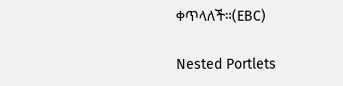ቀጥላለች።(EBC)

Nested Portlets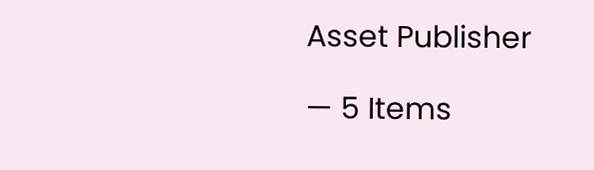Asset Publisher

— 5 Items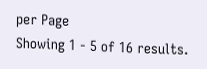per Page
Showing 1 - 5 of 16 results.